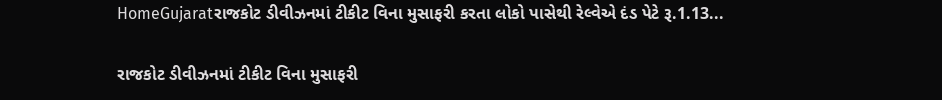HomeGujaratરાજકોટ ડીવીઝનમાં ટીકીટ વિના મુસાફરી કરતા લોકો પાસેથી રેલ્વેએ દંડ પેટે રૂ.1.13...

રાજકોટ ડીવીઝનમાં ટીકીટ વિના મુસાફરી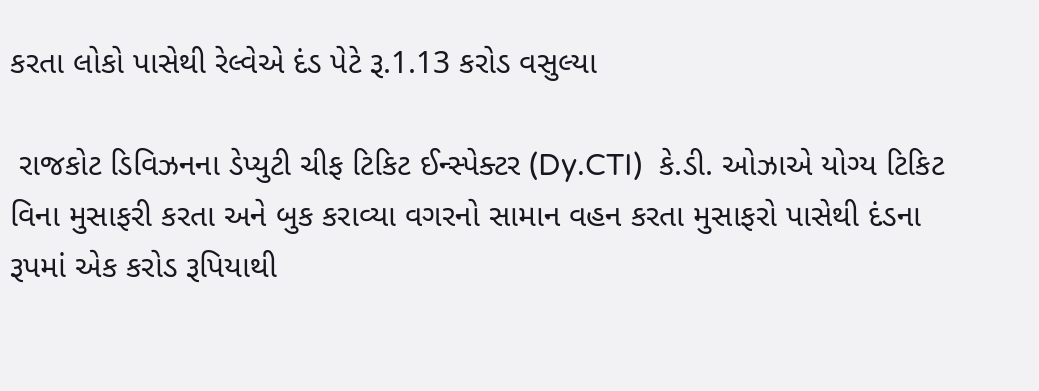કરતા લોકો પાસેથી રેલ્વેએ દંડ પેટે રૂ.1.13 કરોડ વસુલ્યા

 રાજકોટ ડિવિઝનના ડેપ્યુટી ચીફ ટિકિટ ઈન્સ્પેક્ટર (Dy.CTI)  કે.ડી. ઓઝાએ યોગ્ય ટિકિટ વિના મુસાફરી કરતા અને બુક કરાવ્યા વગરનો સામાન વહન કરતા મુસાફરો પાસેથી દંડના રૂપમાં એક કરોડ રૂપિયાથી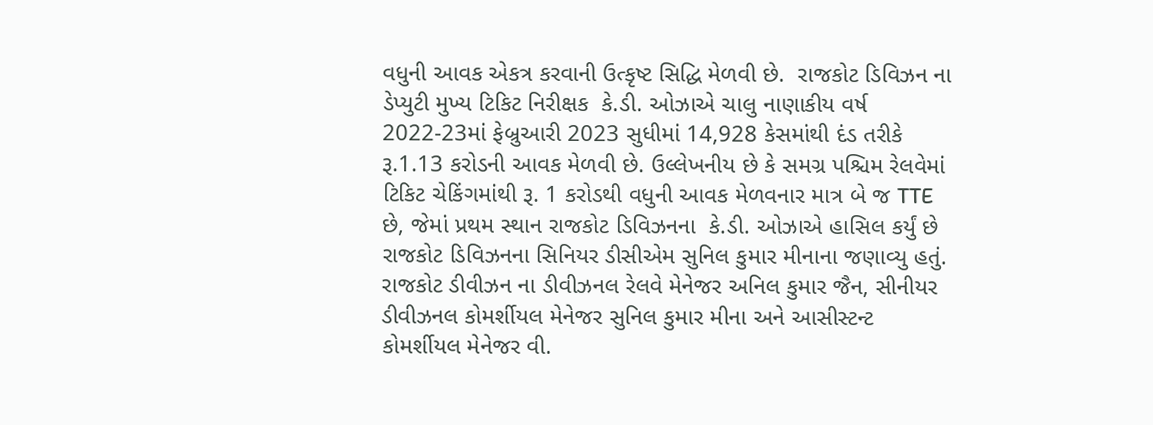વધુની આવક એકત્ર કરવાની ઉત્કૃષ્ટ સિદ્ધિ મેળવી છે.  રાજકોટ ડિવિઝન ના ડેપ્યુટી મુખ્ય ટિકિટ નિરીક્ષક  કે.ડી. ઓઝાએ ચાલુ નાણાકીય વર્ષ 2022-23માં ફેબ્રુઆરી 2023 સુધીમાં 14,928 કેસમાંથી દંડ તરીકે રૂ.1.13 કરોડની આવક મેળવી છે. ઉલ્લેખનીય છે કે સમગ્ર પશ્ચિમ રેલવેમાં ટિકિટ ચેકિંગમાંથી રૂ. 1 કરોડથી વધુની આવક મેળવનાર માત્ર બે જ TTE છે, જેમાં પ્રથમ સ્થાન રાજકોટ ડિવિઝનના  કે.ડી. ઓઝાએ હાસિલ કર્યું છે રાજકોટ ડિવિઝનના સિનિયર ડીસીએમ સુનિલ કુમાર મીનાના જણાવ્યુ હતું.
રાજકોટ ડીવીઝન ના ડીવીઝનલ રેલવે મેનેજર અનિલ કુમાર જૈન, સીનીયર ડીવીઝનલ કોમર્શીયલ મેનેજર સુનિલ કુમાર મીના અને આસીસ્ટન્ટ કોમર્શીયલ મેનેજર વી.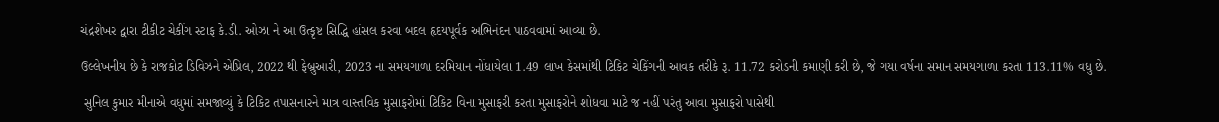ચંદ્રશેખર દ્વારા ટીકીટ ચેકીંગ સ્ટાફ કે.ડી. ઓઝા ને આ ઉત્કૃષ્ટ સિદ્ધિ હાંસલ કરવા બદલ હૃદયપૂર્વક અભિનંદન પાઠવવામાં આવ્યા છે.

ઉલ્લેખનીય છે કે રાજકોટ ડિવિઝને એપ્રિલ, 2022 થી ફેબ્રુઆરી, 2023 ના સમયગાળા દરમિયાન નોંધાયેલા 1.49 લાખ કેસમાંથી ટિકિટ ચેકિંગની આવક તરીકે રૂ. 11.72 કરોડની કમાણી કરી છે, જે ગયા વર્ષના સમાન સમયગાળા કરતા 113.11% વધુ છે.

 સુનિલ કુમાર મીનાએ વધુમાં સમજાવ્યું કે ટિકિટ તપાસનારને માત્ર વાસ્તવિક મુસાફરોમાં ટિકિટ વિના મુસાફરી કરતા મુસાફરોને શોધવા માટે જ નહીં પરંતુ આવા મુસાફરો પાસેથી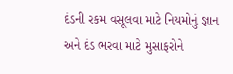દંડની રકમ વસૂલવા માટે નિયમોનું જ્ઞાન અને દંડ ભરવા માટે મુસાફરોને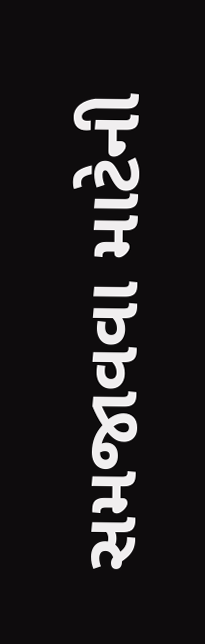સમજાવવા માટેની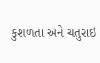કુશળતા અને ચતુરાઇ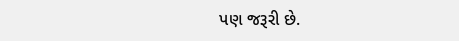પણ જરૂરી છે.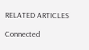RELATED ARTICLES

Connected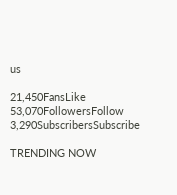us

21,450FansLike
53,070FollowersFollow
3,290SubscribersSubscribe

TRENDING NOW